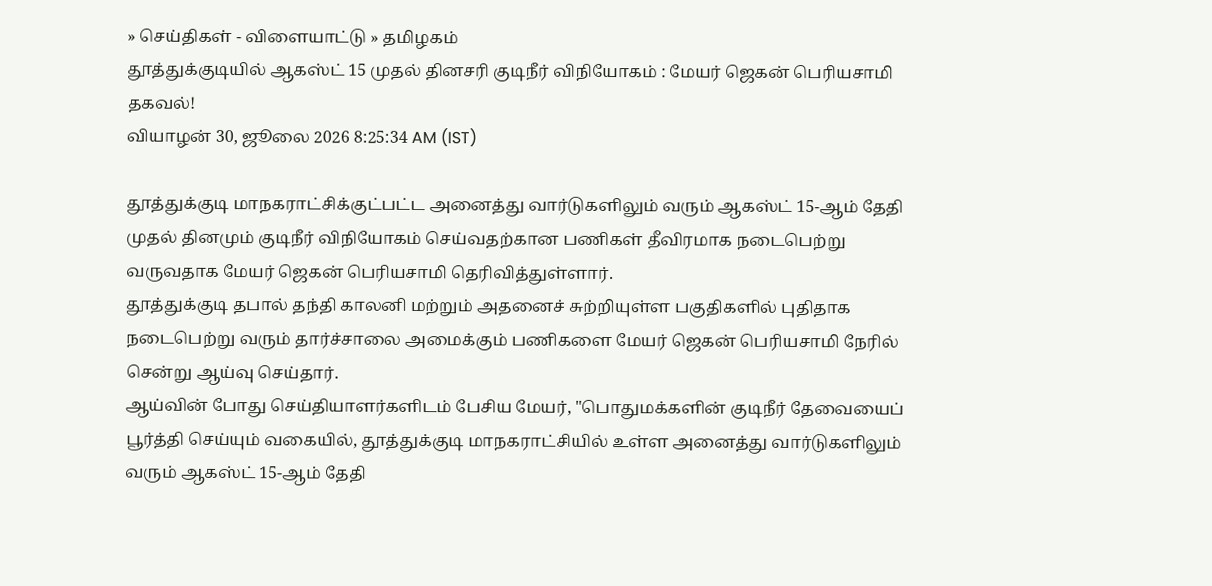» செய்திகள் - விளையாட்டு » தமிழகம்
தூத்துக்குடியில் ஆகஸ்ட் 15 முதல் தினசரி குடிநீர் விநியோகம் : மேயர் ஜெகன் பெரியசாமி தகவல்!
வியாழன் 30, ஜூலை 2026 8:25:34 AM (IST)

தூத்துக்குடி மாநகராட்சிக்குட்பட்ட அனைத்து வார்டுகளிலும் வரும் ஆகஸ்ட் 15-ஆம் தேதி முதல் தினமும் குடிநீர் விநியோகம் செய்வதற்கான பணிகள் தீவிரமாக நடைபெற்று வருவதாக மேயர் ஜெகன் பெரியசாமி தெரிவித்துள்ளார்.
தூத்துக்குடி தபால் தந்தி காலனி மற்றும் அதனைச் சுற்றியுள்ள பகுதிகளில் புதிதாக நடைபெற்று வரும் தார்ச்சாலை அமைக்கும் பணிகளை மேயர் ஜெகன் பெரியசாமி நேரில் சென்று ஆய்வு செய்தார்.
ஆய்வின் போது செய்தியாளர்களிடம் பேசிய மேயர், "பொதுமக்களின் குடிநீர் தேவையைப் பூர்த்தி செய்யும் வகையில், தூத்துக்குடி மாநகராட்சியில் உள்ள அனைத்து வார்டுகளிலும் வரும் ஆகஸ்ட் 15-ஆம் தேதி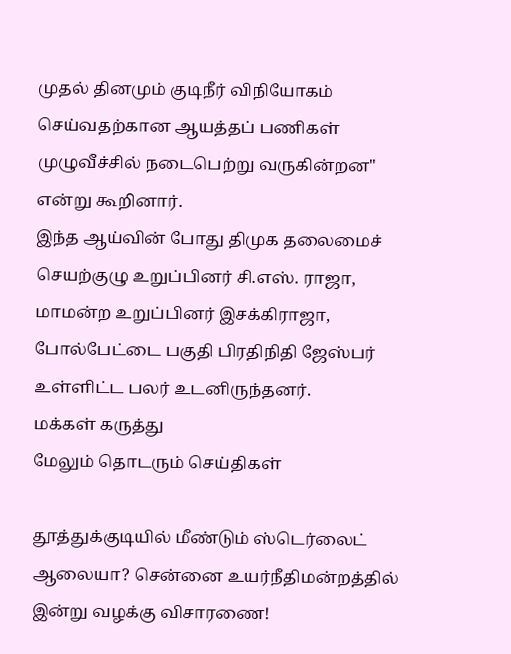முதல் தினமும் குடிநீர் விநியோகம் செய்வதற்கான ஆயத்தப் பணிகள் முழுவீச்சில் நடைபெற்று வருகின்றன" என்று கூறினார்.
இந்த ஆய்வின் போது திமுக தலைமைச் செயற்குழு உறுப்பினர் சி.எஸ். ராஜா, மாமன்ற உறுப்பினர் இசக்கிராஜா, போல்பேட்டை பகுதி பிரதிநிதி ஜேஸ்பர் உள்ளிட்ட பலர் உடனிருந்தனர்.
மக்கள் கருத்து
மேலும் தொடரும் செய்திகள்

தூத்துக்குடியில் மீண்டும் ஸ்டெர்லைட் ஆலையா? சென்னை உயர்நீதிமன்றத்தில் இன்று வழக்கு விசாரணை!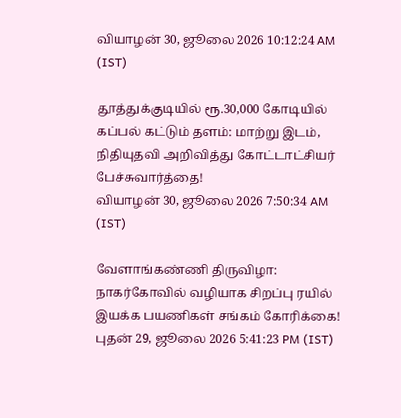வியாழன் 30, ஜூலை 2026 10:12:24 AM (IST)

தூத்துக்குடியில் ரூ.30,000 கோடியில் கப்பல் கட்டும் தளம்: மாற்று இடம், நிதியுதவி அறிவித்து கோட்டாட்சியர் பேச்சுவார்த்தை!
வியாழன் 30, ஜூலை 2026 7:50:34 AM (IST)

வேளாங்கண்ணி திருவிழா: நாகர்கோவில் வழியாக சிறப்பு ரயில் இயக்க பயணிகள் சங்கம் கோரிக்கை!
புதன் 29, ஜூலை 2026 5:41:23 PM (IST)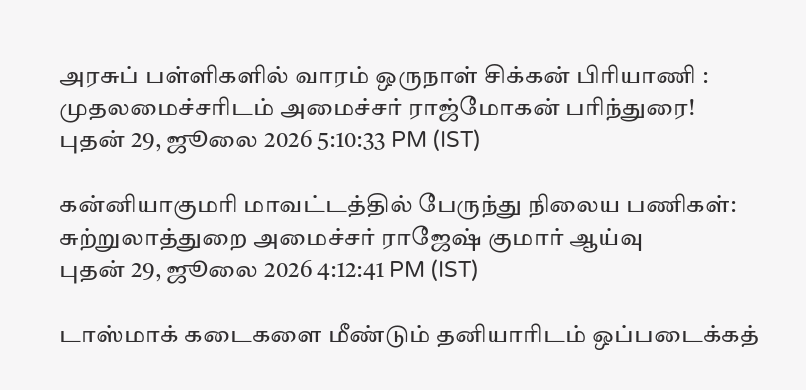அரசுப் பள்ளிகளில் வாரம் ஒருநாள் சிக்கன் பிரியாணி : முதலமைச்சரிடம் அமைச்சர் ராஜ்மோகன் பரிந்துரை!
புதன் 29, ஜூலை 2026 5:10:33 PM (IST)

கன்னியாகுமரி மாவட்டத்தில் பேருந்து நிலைய பணிகள்: சுற்றுலாத்துறை அமைச்சர் ராஜேஷ் குமார் ஆய்வு
புதன் 29, ஜூலை 2026 4:12:41 PM (IST)

டாஸ்மாக் கடைகளை மீண்டும் தனியாரிடம் ஒப்படைக்கத்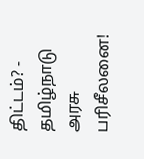திட்டம்? - தமிழ்நாடு அரசு பரிசீலனை!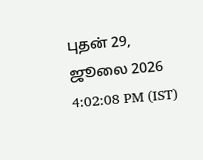புதன் 29, ஜூலை 2026 4:02:08 PM (IST)